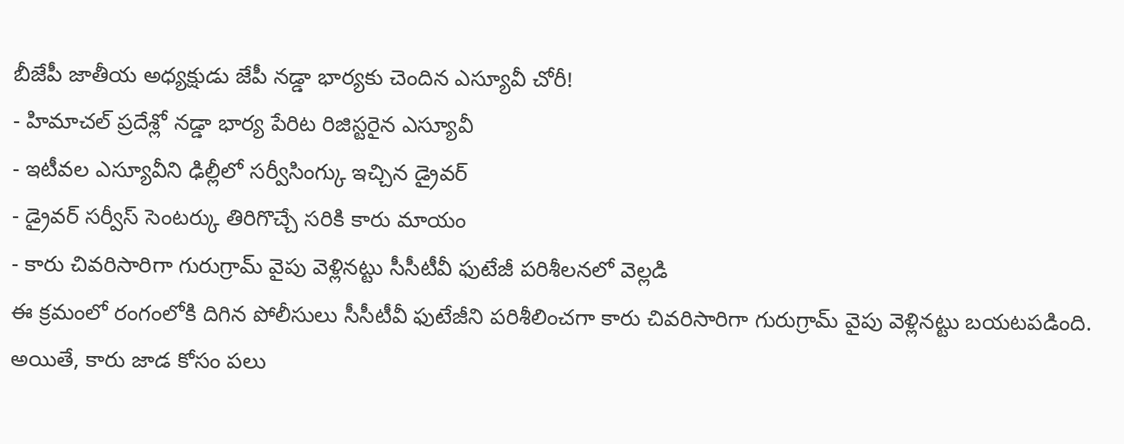బీజేపీ జాతీయ అధ్యక్షుడు జేపీ నడ్డా భార్యకు చెందిన ఎస్యూవీ చోరీ!
- హిమాచల్ ప్రదేశ్లో నడ్డా భార్య పేరిట రిజిస్టరైన ఎస్యూవీ
- ఇటీవల ఎస్యూవీని ఢిల్లీలో సర్వీసింగ్కు ఇచ్చిన డ్రైవర్
- డ్రైవర్ సర్వీస్ సెంటర్కు తిరిగొచ్చే సరికి కారు మాయం
- కారు చివరిసారిగా గురుగ్రామ్ వైపు వెళ్లినట్టు సీసీటీవీ ఫుటేజీ పరిశీలనలో వెల్లడి
ఈ క్రమంలో రంగంలోకి దిగిన పోలీసులు సీసీటీవీ ఫుటేజీని పరిశీలించగా కారు చివరిసారిగా గురుగ్రామ్ వైపు వెళ్లినట్టు బయటపడింది. అయితే, కారు జాడ కోసం పలు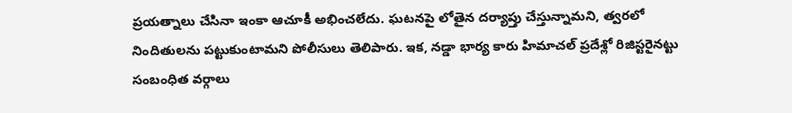ప్రయత్నాలు చేసినా ఇంకా ఆచూకీ అభించలేదు. ఘటనపై లోతైన దర్యాప్తు చేస్తున్నామని, త్వరలో నిందితులను పట్టుకుంటామని పోలీసులు తెలిపారు. ఇక, నడ్డా భార్య కారు హిమాచల్ ప్రదేశ్లో రిజిస్టరైనట్టు సంబంధిత వర్గాలు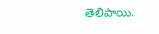తెలిపాయి.